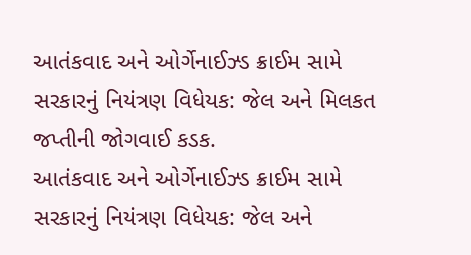આતંકવાદ અને ઓર્ગેનાઈઝ્ડ ક્રાઈમ સામે સરકારનું નિયંત્રણ વિધેયક: જેલ અને મિલકત જપ્તીની જોગવાઈ કડક.
આતંકવાદ અને ઓર્ગેનાઈઝ્ડ ક્રાઈમ સામે સરકારનું નિયંત્રણ વિધેયક: જેલ અને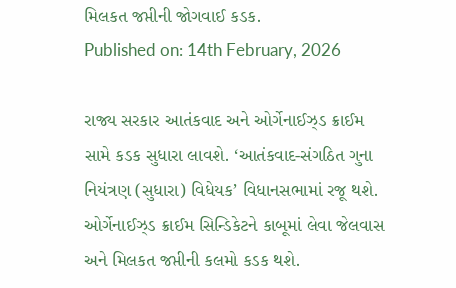મિલકત જપ્તીની જોગવાઈ કડક.
Published on: 14th February, 2026

રાજ્ય સરકાર આતંકવાદ અને ઓર્ગેનાઈઝ્ડ ક્રાઈમ સામે કડક સુધારા લાવશે. ‘આતંકવાદ-સંગઠિત ગુના નિયંત્રણ (સુધારા) વિધેયક’ વિધાનસભામાં રજૂ થશે. ઓર્ગેનાઈઝ્ડ ક્રાઈમ સિન્ડિકેટને કાબૂમાં લેવા જેલવાસ અને મિલકત જપ્તીની કલમો કડક થશે.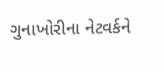ગુનાખોરીના નેટવર્કને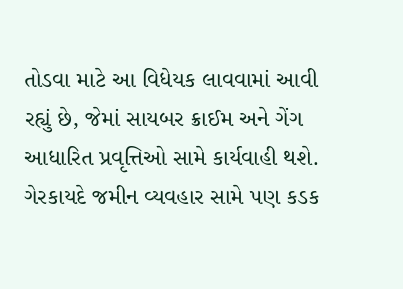તોડવા માટે આ વિધેયક લાવવામાં આવી રહ્યું છે, જેમાં સાયબર ક્રાઈમ અને ગેંગ આધારિત પ્રવૃત્તિઓ સામે કાર્યવાહી થશે. ગેરકાયદે જમીન વ્યવહાર સામે પણ કડક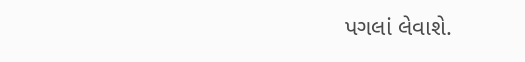પગલાં લેવાશે.